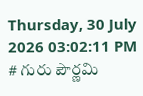Thursday, 30 July 2026 03:02:11 PM
# గురు పౌర్ణమి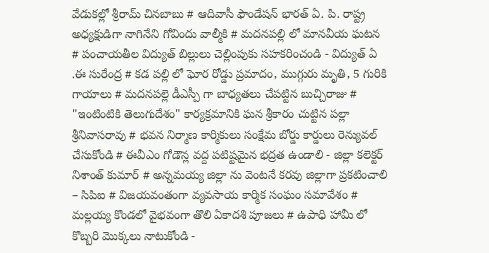వేడుకల్లో శ్రీరామ్ చినబాబు # ఆదివాసీ ఫౌండేషన్ భారత్ ఏ. పి. రాష్ట్ర అధ్యక్షుడిగా నాగినేని గోవిందు వాల్మీకి # మదనపల్లి లో మానవీయ ఘటన # పంచాయతీల విద్యుత్ బిల్లులు చెల్లింపుకు సహకరించండి - విద్యుత్ ఏ .ఈ సురేంద్ర # కడ పల్లి లో ఘోర రోడ్డు ప్రమాదం, ముగ్గురు మృతి, 5 గురికి గాయాలు # మదనపల్లె డీఎస్పీ గా బాధ్యతలు చేపట్టిన బుచ్చిరాజు # "ఇంటింటికి తెలుగుదేశం" కార్యక్రమానికి ఘన శ్రీకారం చుట్టిన పల్లా శ్రీనివాసరావు # భవన నిర్మాణ కార్మికులు సంక్షేమ బోర్డు కార్డులు రెన్యువల్ చేసుకోండి # ఈవీఎం గోడౌన్ల వద్ద పటిష్టమైన భద్రత ఉండాలి - జిల్లా కలెక్టర్ నిశాంత్ కుమార్ # అన్నమయ్య జిల్లా ను వెంటనే కరవు జిల్లాగా ప్రకటించాలి – సిపిఐ # విజయవంతంగా వ్యవసాయ కార్మిక సంఘం సమావేశం # మల్లయ్య కొండలో వైభవంగా తొలి ఏకాదశి పూజలు # ఉపాధి హామీ లో కొబ్బరి మొక్కలు నాటుకోండి -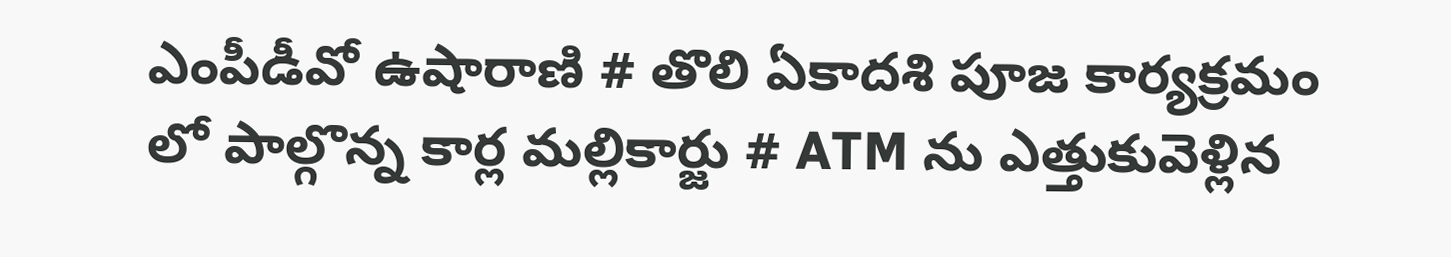ఎంపీడీవో ఉషారాణి # తొలి ఏకాదశి పూజ కార్యక్రమం లో పాల్గొన్న కార్ల మల్లికార్జు # ATM ను ఎత్తుకువెళ్లిన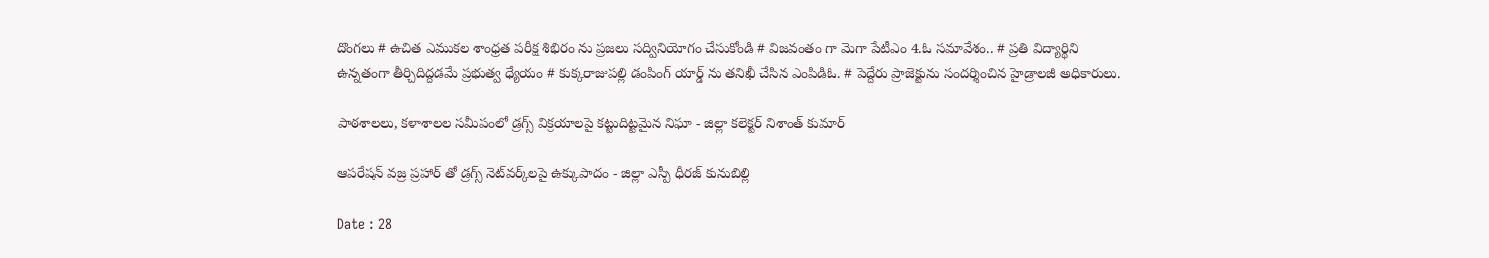దొంగలు # ఉచిత ఎముకల శాంధ్రత పరీక్ష శిభిరం ను ప్రజలు సద్వినియోగం చేసుకోండి # విజవంతం గా మెగా పేటీఎం 4.ఓ సమావేశం.. # ప్రతి విద్యార్థిని ఉన్నతంగా తీర్చిదిద్దడమే ప్రభుత్వ ధ్యేయం # కుక్కరాజుపల్లి డంపింగ్ యార్డ్ ను తనిఖీ చేసిన ఎంపిడిఓ. # పెద్దేరు ప్రాజెక్టును సందర్శించిన హైడ్రాలజీ అధికారులు.

పాఠశాలలు, కళాశాలల సమీపంలో డ్రగ్స్ విక్రయాలపై కట్టుదిట్టమైన నిఘా - జిల్లా కలెక్టర్ నిశాంత్ కుమార్

ఆపరేషన్ వజ్ర ప్రహార్ తో డ్రగ్స్ నెట్‌వర్క్‌లపై ఉక్కుపాదం - జిల్లా ఎస్పీ ధీరజ్ కునుబిల్లి

Date : 28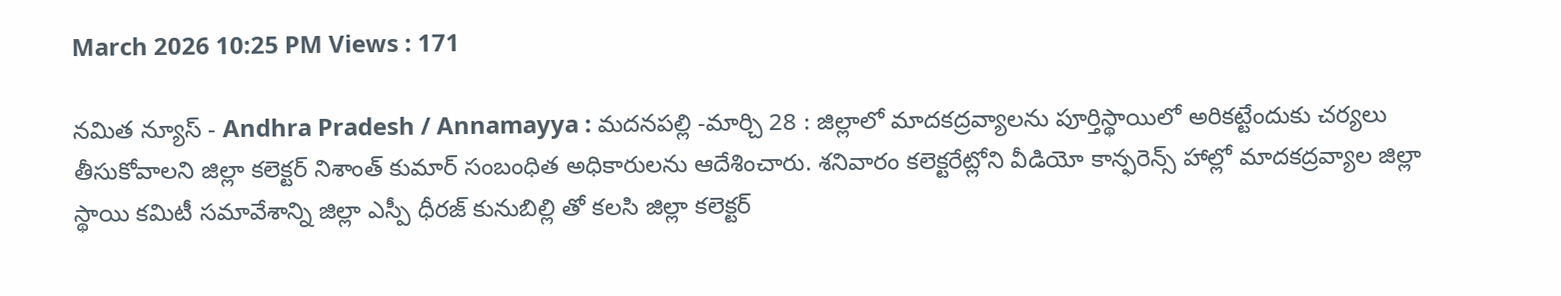March 2026 10:25 PM Views : 171

నమిత న్యూస్ - Andhra Pradesh / Annamayya : మదనపల్లి -మార్చి 28 : జిల్లాలో మాదకద్రవ్యాలను పూర్తిస్థాయిలో అరికట్టేందుకు చర్యలు తీసుకోవాలని జిల్లా కలెక్టర్ నిశాంత్ కుమార్ సంబంధిత అధికారులను ఆదేశించారు. శనివారం కలెక్టరేట్లోని వీడియో కాన్ఫరెన్స్ హాల్లో మాదకద్రవ్యాల జిల్లా స్థాయి కమిటీ సమావేశాన్ని జిల్లా ఎస్పీ ధీరజ్ కునుబిల్లి తో కలసి జిల్లా కలెక్టర్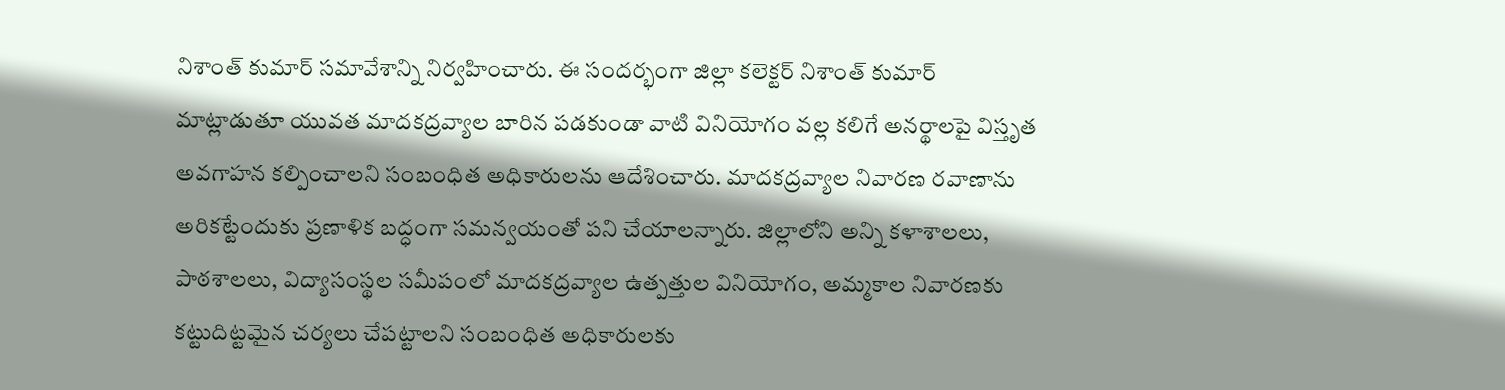నిశాంత్ కుమార్ సమావేశాన్ని నిర్వహించారు. ఈ సందర్భంగా జిల్లా కలెక్టర్ నిశాంత్ కుమార్ మాట్లాడుతూ యువత మాదకద్రవ్యాల బారిన పడకుండా వాటి వినియోగం వల్ల కలిగే అనర్థాలపై విస్తృత అవగాహన కల్పించాలని సంబంధిత అధికారులను ఆదేశించారు. మాదకద్రవ్యాల నివారణ రవాణాను అరికట్టేందుకు ప్రణాళిక బద్ధంగా సమన్వయంతో పని చేయాలన్నారు. జిల్లాలోని అన్ని కళాశాలలు, పాఠశాలలు, విద్యాసంస్థల సమీపంలో మాదకద్రవ్యాల ఉత్పత్తుల వినియోగం, అమ్మకాల నివారణకు కట్టుదిట్టమైన చర్యలు చేపట్టాలని సంబంధిత అధికారులకు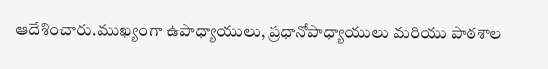ఆదేశించారు.ముఖ్యంగా ఉపాధ్యాయులు, ప్రధానోపాధ్యాయులు మరియు పాఠశాల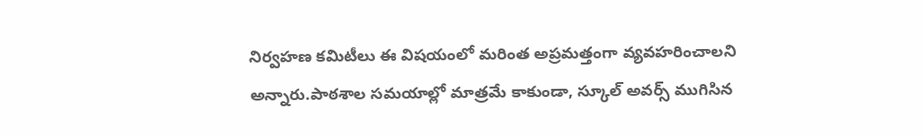నిర్వహణ కమిటీలు ఈ విషయంలో మరింత అప్రమత్తంగా వ్యవహరించాలని అన్నారు.పాఠశాల సమయాల్లో మాత్రమే కాకుండా, స్కూల్ అవర్స్ ముగిసిన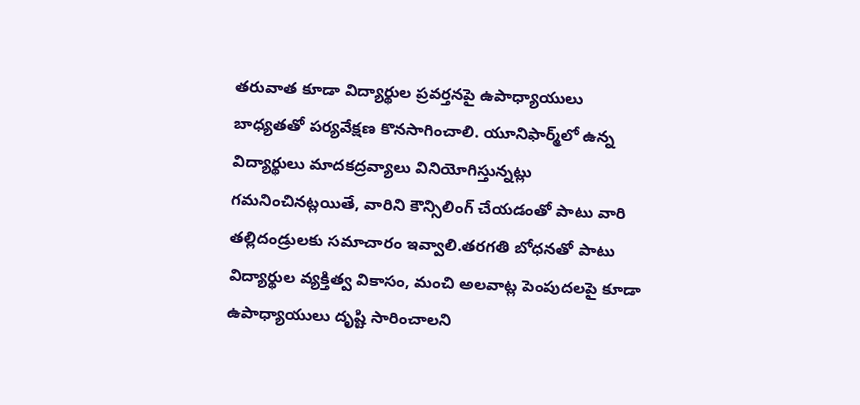తరువాత కూడా విద్యార్థుల ప్రవర్తనపై ఉపాధ్యాయులు బాధ్యతతో పర్యవేక్షణ కొనసాగించాలి. యూనిఫార్మ్‌లో ఉన్న విద్యార్థులు మాదకద్రవ్యాలు వినియోగిస్తున్నట్లు గమనించినట్లయితే, వారిని కౌన్సిలింగ్ చేయడంతో పాటు వారి తల్లిదండ్రులకు సమాచారం ఇవ్వాలి.తరగతి బోధనతో పాటు విద్యార్థుల వ్యక్తిత్వ వికాసం, మంచి అలవాట్ల పెంపుదలపై కూడా ఉపాధ్యాయులు దృష్టి సారించాలని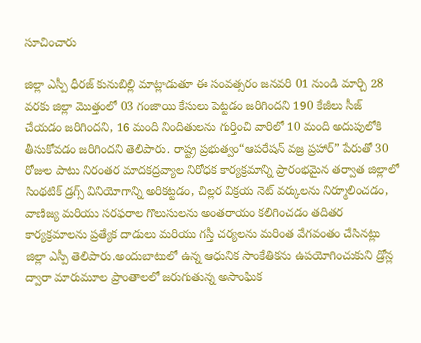సూచించారు

జిల్లా ఎస్పీ ధీరజ్ కునుబిల్లి మాట్లాడుతూ ఈ సంవత్సరం జనవరి 01 నుండి మార్చి 28 వరకు జిల్లా మొత్తంలో 03 గంజాయి కేసులు పెట్టడం జరిగిందని 190 కేజీలు సీజ్ చేయడం జరిగిందని, 16 మంది నిందితులను గుర్తించి వారిలో 10 మంది అదుపులోకి తీసుకోవడం జరిగిందని తెలిపారు. రాష్ట్ర ప్రభుత్వం“ఆపరేషన్ వజ్ర ప్రహార్” పేరుతో 30 రోజుల పాటు నిరంతర మాదకద్రవ్యాల నిరోధక కార్యక్రమాన్ని ప్రారంభమైన తర్వాత జిల్లాలో సింథటిక్ డ్రగ్స్ వినియోగాన్ని అరికట్టడం, చిల్లర విక్రయ నెట్ వర్కులను నిర్మూలించడం, వాణిజ్య మరియు సరఫరాల గొలుసులను అంతరాయం కలిగించడం తదితర కార్యక్రమాలను ప్రత్యేక దాడులు మరియు గస్తీ చర్యలను మరింత వేగవంతం చేసినట్లు జిల్లా ఎస్పీ తెలిపారు.అందుబాటులో ఉన్న ఆధునిక సాంకేతికను ఉపయోగించుకుని డ్రోన్ల ద్వారా మారుమూల ప్రాంతాలలో జరుగుతున్న అసాంఘిక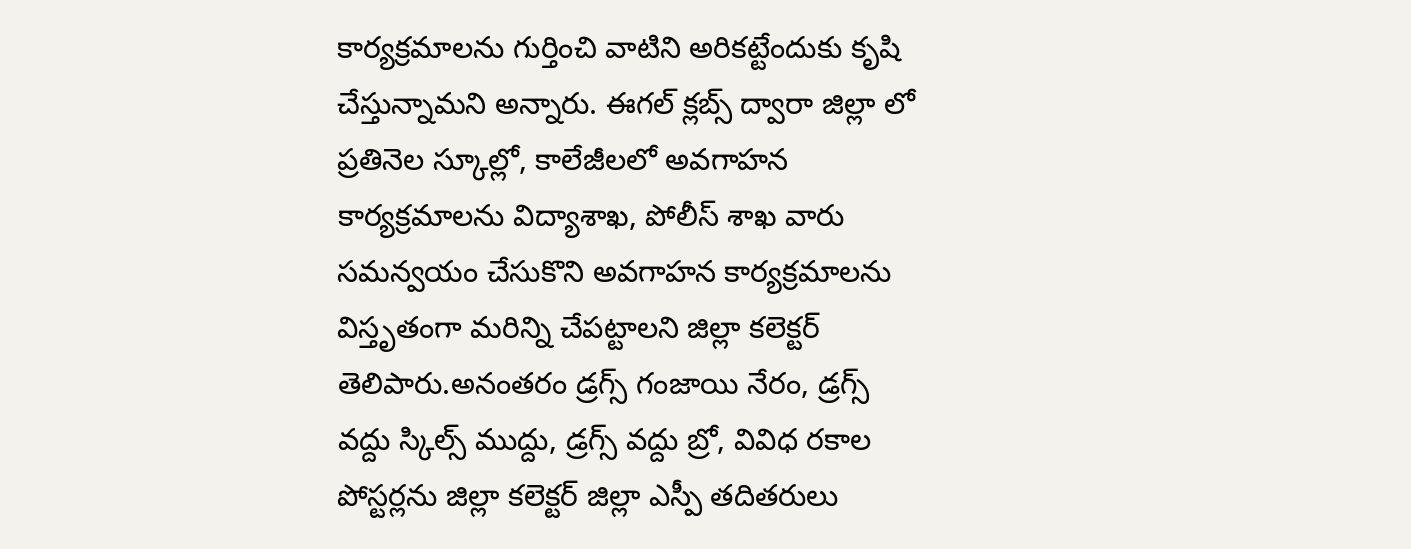కార్యక్రమాలను గుర్తించి వాటిని అరికట్టేందుకు కృషి చేస్తున్నామని అన్నారు. ఈగల్ క్లబ్స్ ద్వారా జిల్లా లో ప్రతినెల స్కూల్లో, కాలేజీలలో అవగాహన కార్యక్రమాలను విద్యాశాఖ, పోలీస్ శాఖ వారు సమన్వయం చేసుకొని అవగాహన కార్యక్రమాలను విస్తృతంగా మరిన్ని చేపట్టాలని జిల్లా కలెక్టర్ తెలిపారు.అనంతరం డ్రగ్స్ గంజాయి నేరం, డ్రగ్స్ వద్దు స్కిల్స్ ముద్దు, డ్రగ్స్ వద్దు బ్రో, వివిధ రకాల పోస్టర్లను జిల్లా కలెక్టర్ జిల్లా ఎస్పీ తదితరులు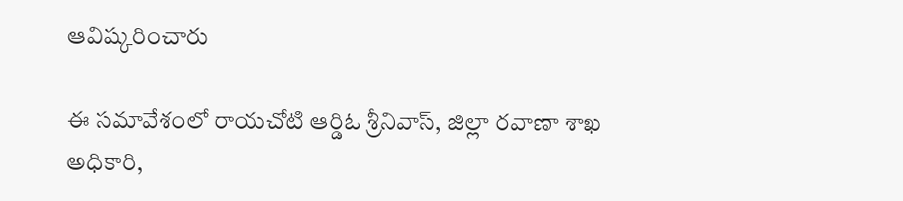ఆవిష్కరించారు

ఈ సమావేశంలో రాయచోటి ఆర్డిఓ శ్రీనివాస్, జిల్లా రవాణా శాఖ అధికారి,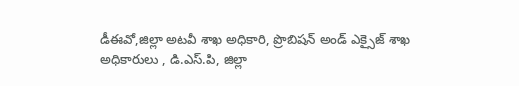డీఈవో,జిల్లా అటవీ శాఖ అధికారి, ప్రొబిషన్ అండ్ ఎక్సైజ్ శాఖ అధికారులు , డి.ఎస్.పి, జిల్లా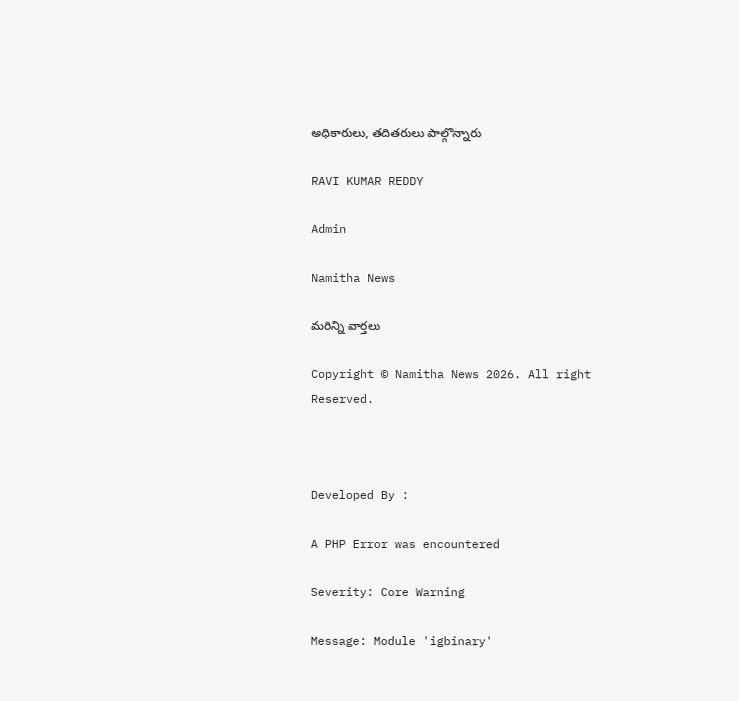అధికారులు, తదితరులు పాల్గొన్నారు

RAVI KUMAR REDDY

Admin

Namitha News

మరిన్ని వార్తలు

Copyright © Namitha News 2026. All right Reserved.



Developed By :

A PHP Error was encountered

Severity: Core Warning

Message: Module 'igbinary'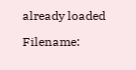already loaded

Filename: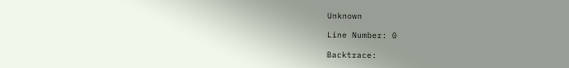Unknown

Line Number: 0

Backtrace: